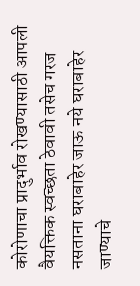कोरोणाचा प्रादुर्भाव रोखण्यासाठी आपली वैयक्तिक स्वच्छता ठेवावी तसेच गरज नसताना घराबाहेर जाऊ नये घराबाहेर जाण्याचे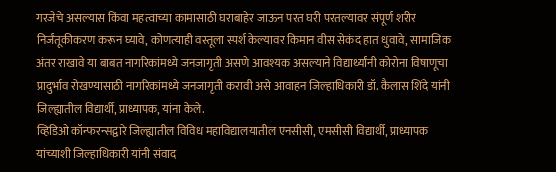गरजेचे असल्यास किंवा महत्वाच्या कामासाठी घराबाहेर जाऊन परत घरी परतल्यावर संपूर्ण शरीर निर्जंतूकीकरण करून घ्यावे, कोणत्याही वस्तूला स्पर्श केल्यावर किमान वीस सेकंद हात धुवावे, सामाजिक अंतर राखावे या बाबत नागरिकांमध्ये जनजागृती असणे आवश्यक असल्याने विद्यार्थ्यांनी कोरोना विषाणूचा प्रादुर्भाव रोखण्यासाठी नागरिकांमध्ये जनजागृती करावी असे आवाहन जिल्हाधिकारी डॉ. कैलास शिंदे यांनी जिल्ह्यातील विद्यार्थी, प्राध्यापक, यांना केले.
व्हिडिओ कॉन्फरन्सद्वारे जिल्ह्यातील विविध महाविद्यालयातील एनसीसी, एमसीसी विद्यार्थी, प्राध्यापक यांच्याशी जिल्हाधिकारी यांनी संवाद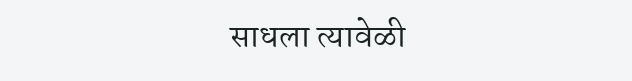साधला त्यावेळी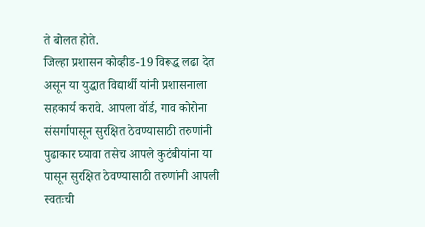ते बोलत होते.
जिल्हा प्रशासन कोव्हीड-19 विरूद्ध लढा देत असून या युद्धात विद्यार्थी यांनी प्रशासनाला सहकार्य करावे. आपला वॉर्ड, गाव कोरोना संसर्गापासून सुरक्षित ठेवण्यासाठी तरुणांनी पुढाकार घ्यावा तसेच आपले कुटंबीयांना या पासून सुरक्षित ठेवण्यासाठी तरुणांनी आपली स्वतःची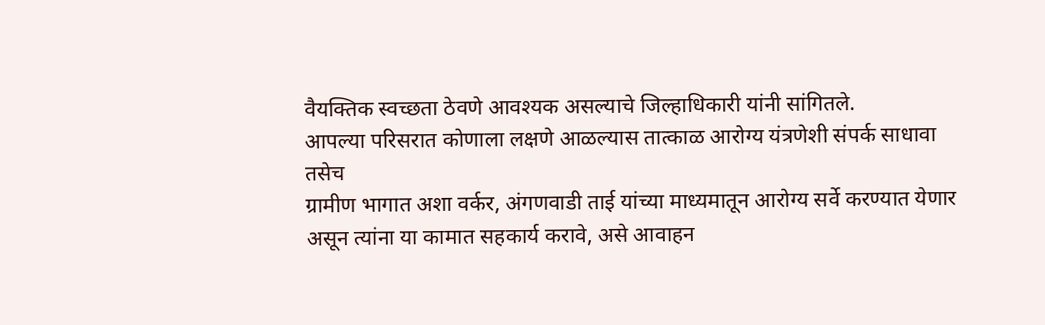वैयक्तिक स्वच्छता ठेवणे आवश्यक असल्याचे जिल्हाधिकारी यांनी सांगितले.
आपल्या परिसरात कोणाला लक्षणे आळल्यास तात्काळ आरोग्य यंत्रणेशी संपर्क साधावा तसेच
ग्रामीण भागात अशा वर्कर, अंगणवाडी ताई यांच्या माध्यमातून आरोग्य सर्वे करण्यात येणार असून त्यांना या कामात सहकार्य करावे, असे आवाहन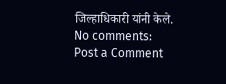जिल्हाधिकारी यांनी केले.
No comments:
Post a Comment